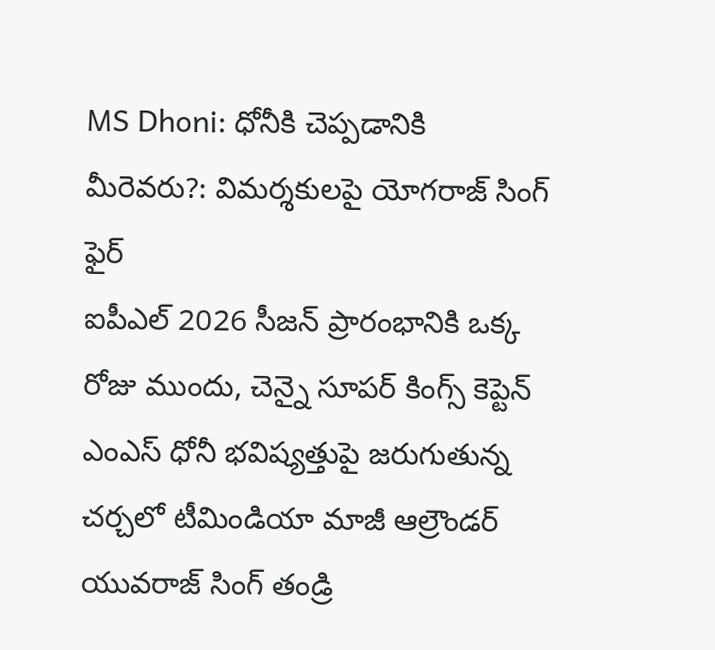MS Dhoni: ధోనీకి చెప్పడానికి మీరెవరు?: విమర్శకులపై యోగరాజ్ సింగ్ ఫైర్
ఐపీఎల్ 2026 సీజన్ ప్రారంభానికి ఒక్క రోజు ముందు, చెన్నై సూపర్ కింగ్స్ కెప్టెన్ ఎంఎస్ ధోనీ భవిష్యత్తుపై జరుగుతున్న చర్చలో టీమిండియా మాజీ ఆల్రౌండర్ యువరాజ్ సింగ్ తండ్రి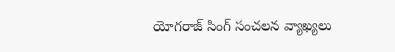యోగరాజ్ సింగ్ సంచలన వ్యాఖ్యలు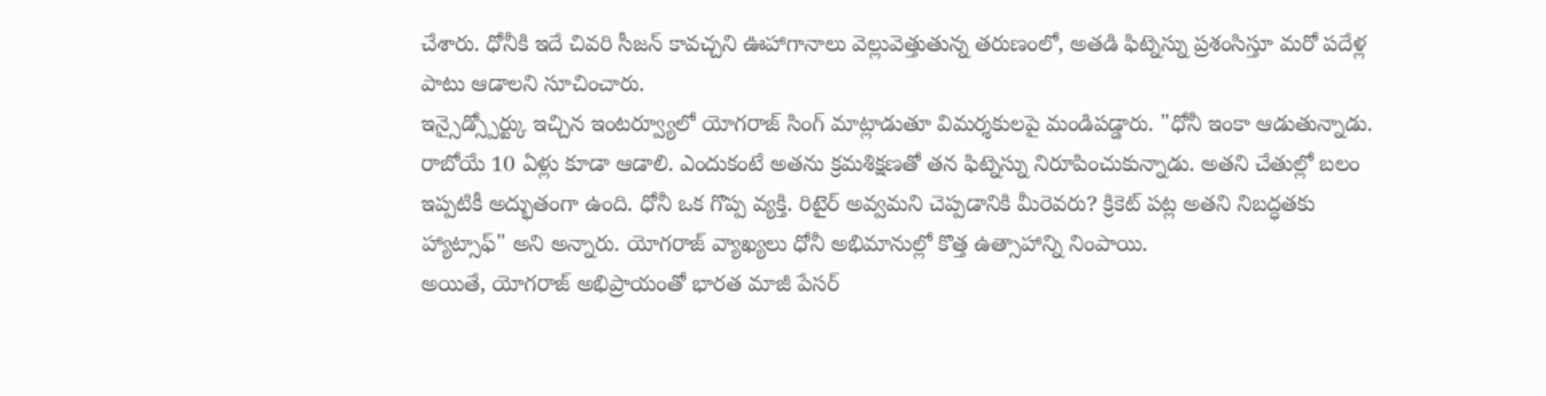చేశారు. ధోనీకి ఇదే చివరి సీజన్ కావచ్చని ఊహాగానాలు వెల్లువెత్తుతున్న తరుణంలో, అతడి ఫిట్నెస్ను ప్రశంసిస్తూ మరో పదేళ్ల పాటు ఆడాలని సూచించారు.
ఇన్సైడ్స్పోర్ట్కు ఇచ్చిన ఇంటర్వ్యూలో యోగరాజ్ సింగ్ మాట్లాడుతూ విమర్శకులపై మండిపడ్డారు. "ధోనీ ఇంకా ఆడుతున్నాడు. రాబోయే 10 ఏళ్లు కూడా ఆడాలి. ఎందుకంటే అతను క్రమశిక్షణతో తన ఫిట్నెస్ను నిరూపించుకున్నాడు. అతని చేతుల్లో బలం ఇప్పటికీ అద్భుతంగా ఉంది. ధోనీ ఒక గొప్ప వ్యక్తి. రిటైర్ అవ్వమని చెప్పడానికి మీరెవరు? క్రికెట్ పట్ల అతని నిబద్ధతకు హ్యాట్సాఫ్" అని అన్నారు. యోగరాజ్ వ్యాఖ్యలు ధోనీ అభిమానుల్లో కొత్త ఉత్సాహాన్ని నింపాయి.
అయితే, యోగరాజ్ అభిప్రాయంతో భారత మాజీ పేసర్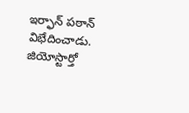ఇర్ఫాన్ పఠాన్ విభేదించాడు. జియోస్టార్తో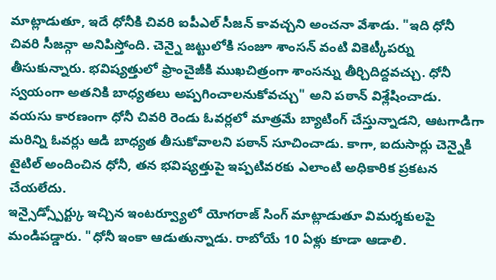మాట్లాడుతూ, ఇదే ధోనీకి చివరి ఐపీఎల్ సీజన్ కావచ్చని అంచనా వేశాడు. "ఇది ధోనీ చివరి సీజన్గా అనిపిస్తోంది. చెన్నై జట్టులోకి సంజూ శాంసన్ వంటి వికెట్కీపర్ను తీసుకున్నారు. భవిష్యత్తులో ఫ్రాంచైజీకి ముఖచిత్రంగా శాంసన్ను తీర్చిదిద్దవచ్చు. ధోనీ స్వయంగా అతనికి బాధ్యతలు అప్పగించాలనుకోవచ్చు" అని పఠాన్ విశ్లేషించాడు.
వయసు కారణంగా ధోనీ చివరి రెండు ఓవర్లలో మాత్రమే బ్యాటింగ్ చేస్తున్నాడని, ఆటగాడిగా మరిన్ని ఓవర్లు ఆడి బాధ్యత తీసుకోవాలని పఠాన్ సూచించాడు. కాగా, ఐదుసార్లు చెన్నైకి టైటిల్ అందించిన ధోనీ, తన భవిష్యత్తుపై ఇప్పటివరకు ఎలాంటి అధికారిక ప్రకటన చేయలేదు.
ఇన్సైడ్స్పోర్ట్కు ఇచ్చిన ఇంటర్వ్యూలో యోగరాజ్ సింగ్ మాట్లాడుతూ విమర్శకులపై మండిపడ్డారు. "ధోనీ ఇంకా ఆడుతున్నాడు. రాబోయే 10 ఏళ్లు కూడా ఆడాలి.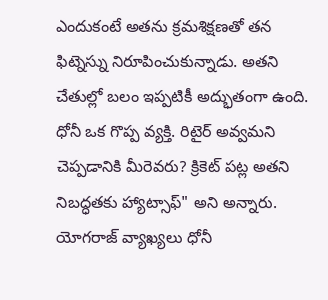ఎందుకంటే అతను క్రమశిక్షణతో తన ఫిట్నెస్ను నిరూపించుకున్నాడు. అతని చేతుల్లో బలం ఇప్పటికీ అద్భుతంగా ఉంది. ధోనీ ఒక గొప్ప వ్యక్తి. రిటైర్ అవ్వమని చెప్పడానికి మీరెవరు? క్రికెట్ పట్ల అతని నిబద్ధతకు హ్యాట్సాఫ్" అని అన్నారు. యోగరాజ్ వ్యాఖ్యలు ధోనీ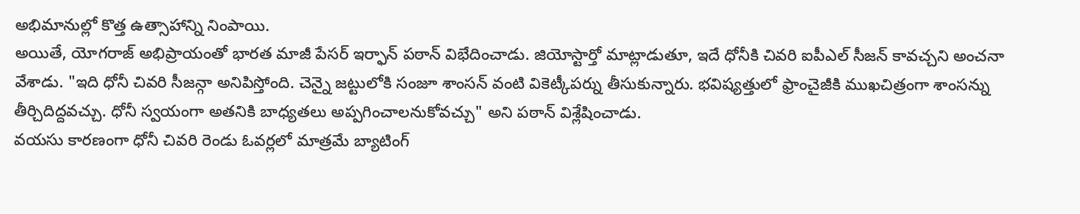అభిమానుల్లో కొత్త ఉత్సాహాన్ని నింపాయి.
అయితే, యోగరాజ్ అభిప్రాయంతో భారత మాజీ పేసర్ ఇర్ఫాన్ పఠాన్ విభేదించాడు. జియోస్టార్తో మాట్లాడుతూ, ఇదే ధోనీకి చివరి ఐపీఎల్ సీజన్ కావచ్చని అంచనా వేశాడు. "ఇది ధోనీ చివరి సీజన్గా అనిపిస్తోంది. చెన్నై జట్టులోకి సంజూ శాంసన్ వంటి వికెట్కీపర్ను తీసుకున్నారు. భవిష్యత్తులో ఫ్రాంచైజీకి ముఖచిత్రంగా శాంసన్ను తీర్చిదిద్దవచ్చు. ధోనీ స్వయంగా అతనికి బాధ్యతలు అప్పగించాలనుకోవచ్చు" అని పఠాన్ విశ్లేషించాడు.
వయసు కారణంగా ధోనీ చివరి రెండు ఓవర్లలో మాత్రమే బ్యాటింగ్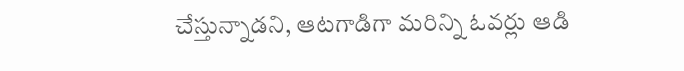చేస్తున్నాడని, ఆటగాడిగా మరిన్ని ఓవర్లు ఆడి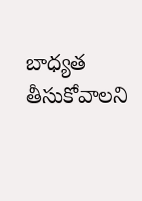బాధ్యత తీసుకోవాలని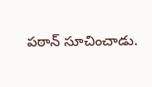పఠాన్ సూచించాడు.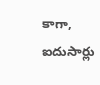కాగా, ఐదుసార్లు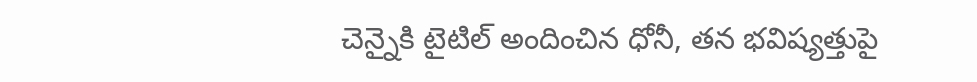చెన్నైకి టైటిల్ అందించిన ధోనీ, తన భవిష్యత్తుపై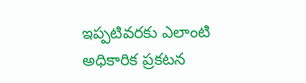ఇప్పటివరకు ఎలాంటి అధికారిక ప్రకటన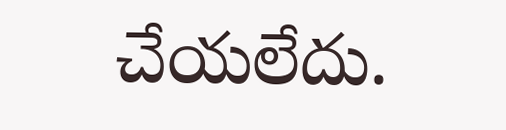చేయలేదు.